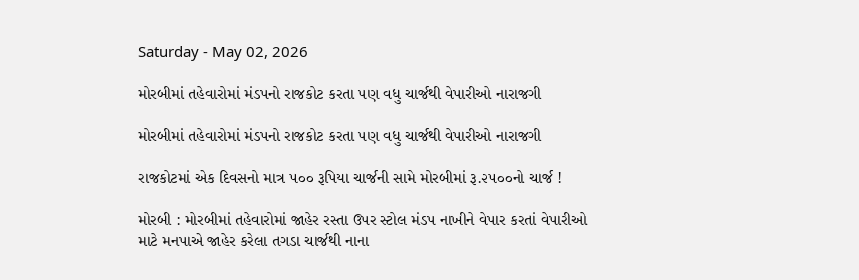Saturday - May 02, 2026

મોરબીમાં તહેવારોમાં મંડપનો રાજકોટ કરતા પણ વધુ ચાર્જથી વેપારીઓ નારાજગી

મોરબીમાં તહેવારોમાં મંડપનો રાજકોટ કરતા પણ વધુ ચાર્જથી વેપારીઓ નારાજગી

રાજકોટમાં એક દિવસનો માત્ર ૫૦૦ રૂપિયા ચાર્જની સામે મોરબીમાં રૂ.૨૫૦૦નો ચાર્જ !

મોરબી : મોરબીમાં તહેવારોમાં જાહેર રસ્તા ઉપર સ્ટોલ મંડપ નાખીને વેપાર કરતાં વેપારીઓ માટે મનપાએ જાહેર કરેલા તગડા ચાર્જથી નાના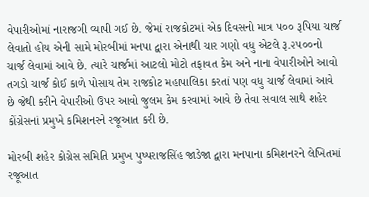વેપારીઓમાં નારાજગી વ્યાપી ગઈ છે. જેમાં રાજકોટમાં એક દિવસનો માત્ર ૫૦૦ રૂપિયા ચાર્જ લેવાતો હોય એની સામે મોરબીમાં મનપા દ્વારા એનાથી ચાર ગણો વધુ એટલે રૂ.૨૫૦૦નો ચાર્જ લેવામાં આવે છે. ત્યારે ચાર્જમાં આટલો મોટો તફાવત કેમ અને નાના વેપારીઓને આવો તગડો ચાર્જ કોઈ કાળે પોસાય તેમ રાજકોટ મહાપાલિકા કરતાં પણ વધુ ચાર્જ લેવામાં આવે છે જેથી કરીને વેપારીઓ ઉપર આવો જુલમ કેમ કરવામાં આવે છે તેવા સવાલ સાથે શહેર કોંગ્રેસનાં પ્રમુખે કમિશનરને રજૂઆત કરી છે.

મોરબી શહેર કોગ્રેસ સમિતિ પ્રમુખ પુષ્પરાજસિંહ જાડેજા દ્વારા મનપાના કમિશનરને લેખિતમાં રજૂઆત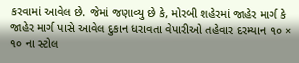કરવામાં આવેલ છે. જેમાં જણાવ્યુ છે કે, મોરબી શહેરમાં જાહેર માર્ગ કે જાહેર માર્ગ પાસે આવેલ દુકાન ધરાવતા વેપારીઓ તહેવાર દરમ્યાન ૧૦ × ૧૦ ના સ્ટોલ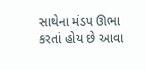સાથેના મંડપ ઊભા કરતાં હોય છે આવા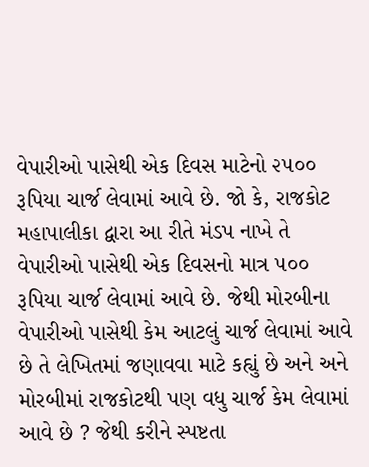વેપારીઓ પાસેથી એક દિવસ માટેનો ૨૫૦૦ રૂપિયા ચાર્જ લેવામાં આવે છે. જો કે, રાજકોટ મહાપાલીકા દ્વારા આ રીતે મંડપ નાખે તે વેપારીઓ પાસેથી એક દિવસનો માત્ર ૫૦૦ રૂપિયા ચાર્જ લેવામાં આવે છે. જેથી મોરબીના વેપારીઓ પાસેથી કેમ આટલું ચાર્જ લેવામાં આવે છે તે લેખિતમાં જણાવવા માટે કહ્યું છે અને અને મોરબીમાં રાજકોટથી પણ વધુ ચાર્જ કેમ લેવામાં આવે છે ? જેથી કરીને સ્પષ્ટતા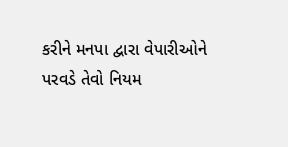કરીને મનપા દ્વારા વેપારીઓને પરવડે તેવો નિયમ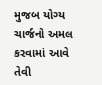મુજબ યોગ્ય ચાર્જનો અમલ કરવામાં આવે તેવી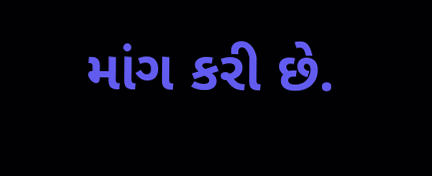માંગ કરી છે.